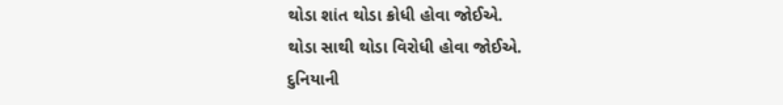થોડા શાંત થોડા ક્રોધી હોવા જોઈએ.
થોડા સાથી થોડા વિરોધી હોવા જોઈએ.
દુનિયાની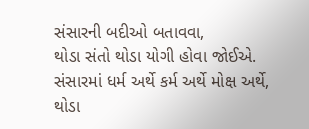સંસારની બદીઓ બતાવવા,
થોડા સંતો થોડા યોગી હોવા જોઈએ.
સંસારમાં ધર્મ અર્થે કર્મ અર્થે મોક્ષ અર્થે,
થોડા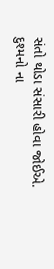સંતો થોડા સંસારી હોવા જોઈએ.
દુશ્મનો ના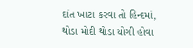દાંત ખાટા કરવા તો હિન્દમાં,
થોડા મોદી થોડા યોગી હોવા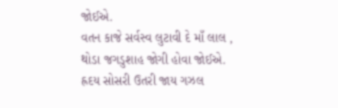જોઈએ.
વતન કાજે સર્વસ્વ લુટાવી દે માઁ લાલ ,
થોડા જગડુશાહ જોગી હોવા જોઈએ.
હ્રદય સોસરી ઉતરી જાય ગઝલ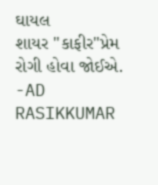ઘાયલ
શાયર "કાફીર"પ્રેમ રોગી હોવા જોઈએ.
-AD RASIKKUMAR